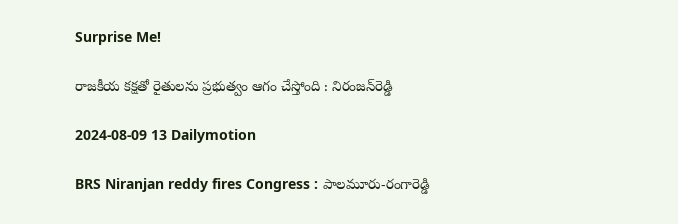Surprise Me!

రాజకీయ కక్షతో రైతులను ప్రభుత్వం ఆగం చేస్తోంది : నిరంజన్‌రెడ్డి

2024-08-09 13 Dailymotion

BRS Niranjan reddy fires Congress : పాలమూరు-రంగారెడ్డి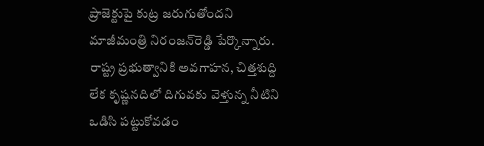ప్రాజెక్టుపై కుట్ర జరుగుతోందని మాజీమంత్రి నిరంజన్‌రెడ్డి పేర్కొన్నారు. రాష్ట్ర ప్రభుత్వానికి అవగాహన, చిత్తశుద్ది లేక కృష్ణనదిలో దిగువకు వెళ్తున్న నీటిని ఒడిసి పట్టుకోవడం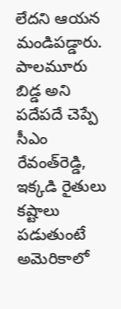లేదని ఆయన మండిపడ్డారు. పాలమూరు బిడ్డ అని పదేపదే చెప్పే సీఎం రేవంత్‌రెడ్డి, ఇక్కడి రైతులు కష్టాలు పడుతుంటే అమెరికాలో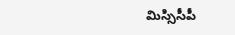మిస్సిసీపీ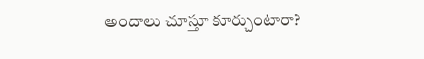అందాలు చూస్తూ కూర్చుంటారా?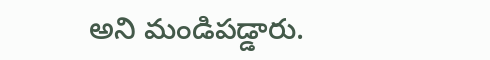అని మండిపడ్డారు.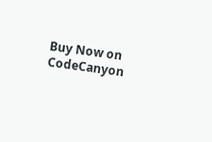Buy Now on CodeCanyon